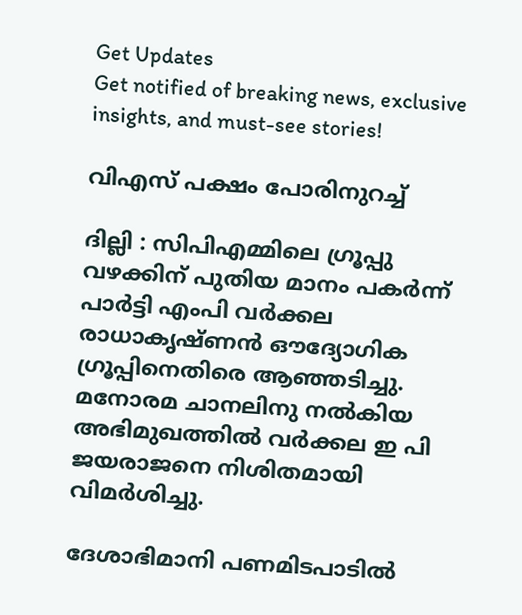Get Updates
Get notified of breaking news, exclusive insights, and must-see stories!

വിഎസ് പക്ഷം പോരിനുറച്ച്

ദില്ലി : സിപിഎമ്മിലെ ഗ്രൂപ്പു വഴക്കിന് പുതിയ മാനം പകര്‍ന്ന് പാര്‍ട്ടി എംപി വര്‍ക്കല രാധാകൃഷ്ണന്‍ ഔദ്യോഗിക ഗ്രൂപ്പിനെതിരെ ആഞ്ഞടിച്ചു. മനോരമ ചാനലിനു നല്‍കിയ അഭിമുഖത്തില്‍ വര്‍ക്കല ഇ പി ജയരാജനെ നിശിതമായി വിമര്‍ശിച്ചു.

ദേശാഭിമാനി പണമിടപാടില്‍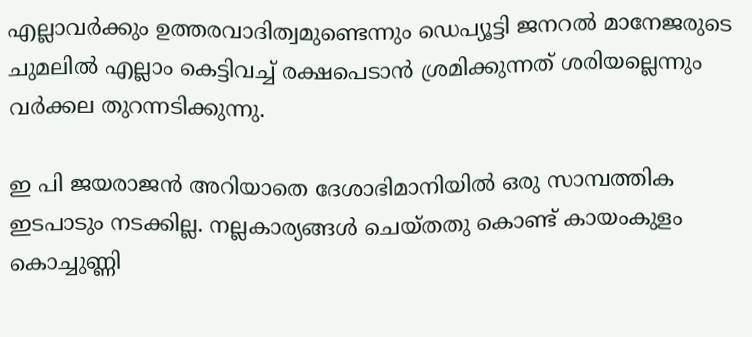എല്ലാവര്‍ക്കും ഉത്തരവാദിത്വമുണ്ടെന്നും ഡെപ്യൂട്ടി ജനറല്‍ മാനേജരുടെ ചുമലില്‍ എല്ലാം കെട്ടിവച്ച് രക്ഷപെടാന്‍ ശ്രമിക്കുന്നത് ശരിയല്ലെന്നും വര്‍ക്കല തുറന്നടിക്കുന്നു.

ഇ പി ജയരാജന്‍ അറിയാതെ ദേശാഭിമാനിയില്‍ ഒരു സാമ്പത്തിക ഇടപാടും നടക്കില്ല. നല്ലകാര്യങ്ങള്‍ ചെയ്തതു കൊണ്ട് കായംകുളം കൊച്ചുണ്ണി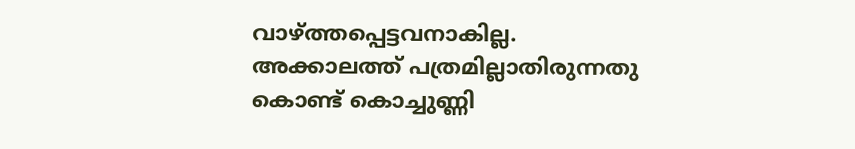വാഴ്ത്തപ്പെട്ടവനാകില്ല. അക്കാലത്ത് പത്രമില്ലാതിരുന്നതു കൊണ്ട് കൊച്ചുണ്ണി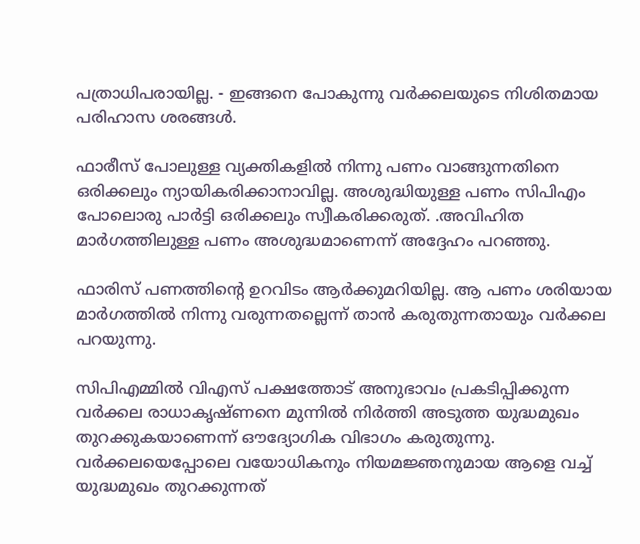പത്രാധിപരായില്ല. - ഇങ്ങനെ പോകുന്നു വര്‍ക്കലയുടെ നിശിതമായ പരിഹാസ ശരങ്ങള്‍.

ഫാരീസ് പോലുള്ള വ്യക്തികളില്‍ നിന്നു പണം വാങ്ങുന്നതിനെ ഒരിക്കലും ന്യായികരിക്കാനാവില്ല. അശുദ്ധിയുള്ള പണം സിപിഎം പോലൊരു പാര്‍ട്ടി ഒരിക്കലും സ്വീകരിക്കരുത്. .അവിഹിത മാര്‍ഗത്തിലുള്ള പണം അശുദ്ധമാണെന്ന് അദ്ദേഹം പറഞ്ഞു.

ഫാരിസ് പണത്തിന്റെ ഉറവിടം ആര്‍ക്കുമറിയില്ല. ആ പണം ശരിയായ മാര്‍ഗത്തില്‍ നിന്നു വരുന്നതല്ലെന്ന് താന്‍ കരുതുന്നതായും വര്‍ക്കല പറയുന്നു.

സിപിഎമ്മില്‍ വിഎസ് പക്ഷത്തോട് അനുഭാവം പ്രകടിപ്പിക്കുന്ന വര്‍ക്കല രാധാകൃഷ്ണനെ മുന്നില്‍ നിര്‍ത്തി അടുത്ത യുദ്ധമുഖം തുറക്കുകയാണെന്ന് ഔദ്യോഗിക വിഭാഗം കരുതുന്നു. വര്‍ക്കലയെപ്പോലെ വയോധികനും നിയമജ്ഞനുമായ ആളെ വച്ച് യുദ്ധമുഖം തുറക്കുന്നത്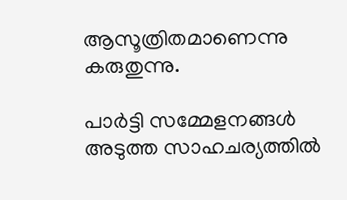ആസൂത്രിതമാണെന്നു കരുതുന്നു.

പാര്‍ട്ടി സമ്മേളനങ്ങള്‍ അടുത്ത സാഹചര്യത്തില്‍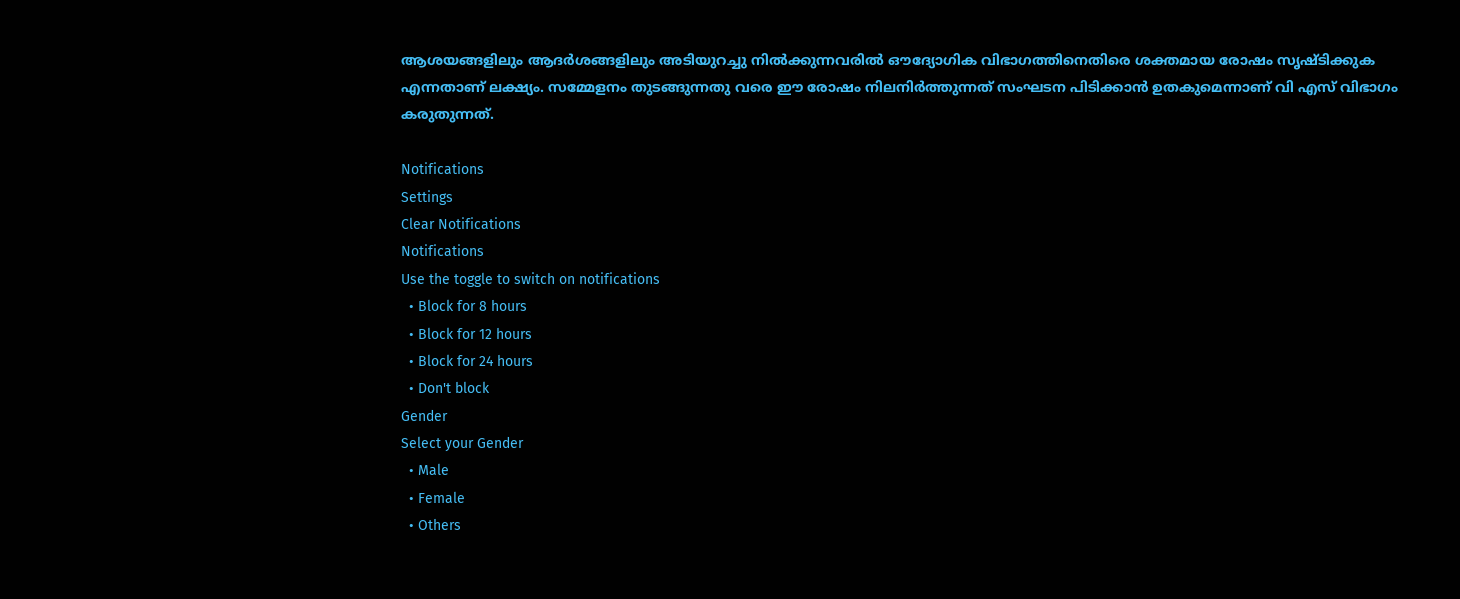ആശയങ്ങളിലും ആദര്‍ശങ്ങളിലും അടിയുറച്ചു നില്‍ക്കുന്നവരില്‍ ഔദ്യോഗിക വിഭാഗത്തിനെതിരെ ശക്തമായ രോഷം സൃഷ്ടിക്കുക എന്നതാണ് ലക്ഷ്യം. സമ്മേളനം തുടങ്ങുന്നതു വരെ ഈ രോഷം നിലനിര്‍ത്തുന്നത് സംഘടന പിടിക്കാന്‍ ഉതകുമെന്നാണ് വി എസ് വിഭാഗം കരുതുന്നത്.

Notifications
Settings
Clear Notifications
Notifications
Use the toggle to switch on notifications
  • Block for 8 hours
  • Block for 12 hours
  • Block for 24 hours
  • Don't block
Gender
Select your Gender
  • Male
  • Female
  • Others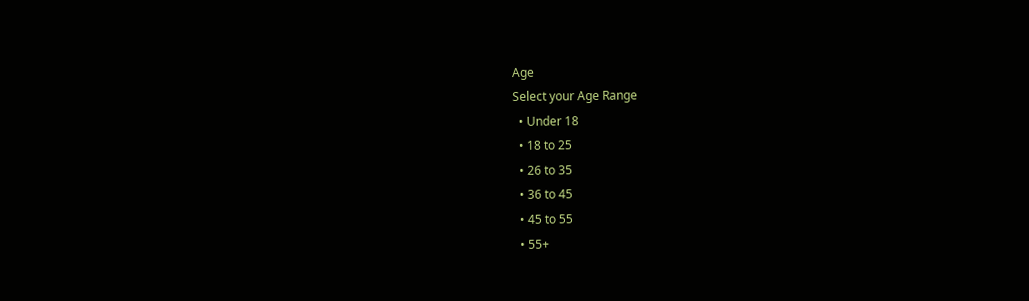Age
Select your Age Range
  • Under 18
  • 18 to 25
  • 26 to 35
  • 36 to 45
  • 45 to 55
  • 55+